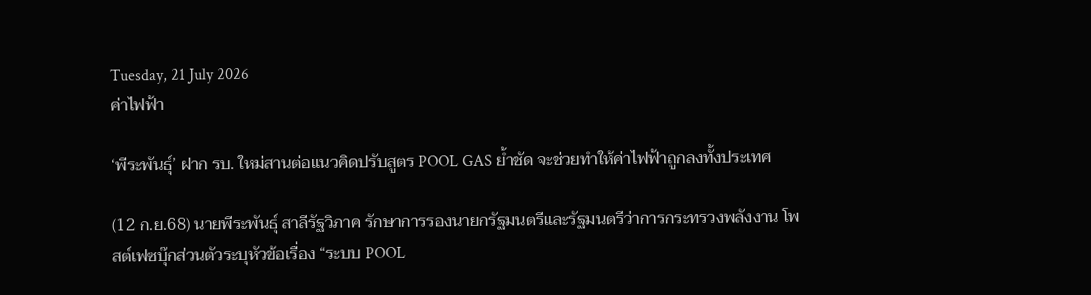Tuesday, 21 July 2026
ค่าไฟฟ้า

‘พีระพันธุ์’ ฝาก รบ. ใหม่สานต่อแนวคิดปรับสูตร POOL GAS ย้ำชัด จะช่วยทำให้ค่าไฟฟ้าถูกลงทั้งประเทศ

(12 ก.ย.68) นายพีระพันธุ์ สาลีรัฐวิภาค รักษาการรองนายกรัฐมนตรีและรัฐมนตรีว่าการกระทรวงพลังงาน โพสต์เฟซบุ๊กส่วนตัวระบุหัวข้อเรื่อง “ระบบ POOL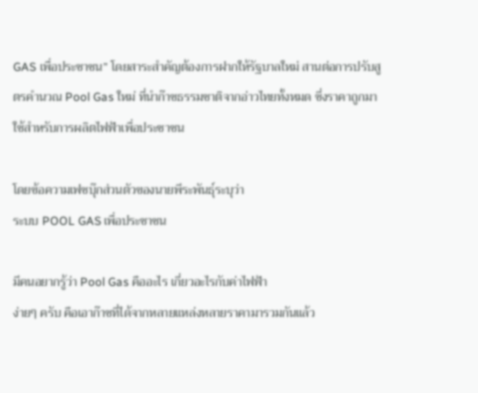GAS เพื่อประชาชน” โดยสาระสำคัญต้องการฝากให้รัฐบาลใหม่ สานต่อการปรับสูตรคำนวณ Pool Gas ใหม่ ที่นำก๊าซธรรมชาติจากอ่าวไทยทั้งหมด ซึ่งราคาถูกมาใช้สำหรับการผลิตไฟฟ้าเพื่อประชาชน

โดยข้อความเฟซบุ๊กส่วนตัวของนายพีระพันธุ์ระบุว่า
ระบบ POOL GAS เพื่อประชาชน

มีคนอยากรู้ว่า Pool Gas คืออะไร เกี่ยวอะไรกับค่าไฟฟ้า
ง่ายๆ ครับ คือเอาก๊าซที่ได้จากหลายแหล่งหลายราคามารวมกันแล้ว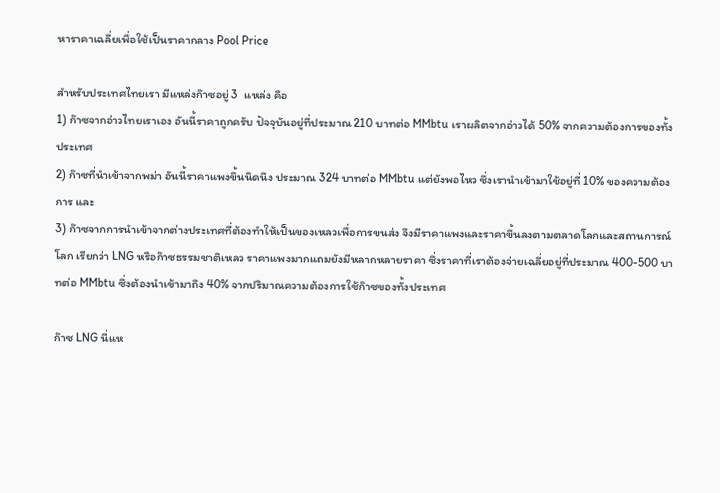หาราคาเฉลี่ยเพื่อใช้เป็นราคากลาง Pool Price

สำหรับประเทศไทยเรา มีแหล่งก๊าซอยู่ 3  แหล่ง คือ
1) ก๊าซจากอ่าวไทยเราเอง อันนี้ราคาถูกครับ ปัจจุบันอยู่ที่ประมาณ 210 บาทต่อ MMbtu เราผลิตจากอ่าวได้ 50% จากความต้องการของทั้งประเทศ
2) ก๊าซที่นำเข้าจากพม่า อันนี้ราคาแพงขึ้นนิดนึง ประมาณ 324 บาทต่อ MMbtu แต่ยังพอไหว ซึ่งเรานำเข้ามาใช้อยู่ที่ 10% ของความต้องการ และ
3) ก๊าซจากการนำเข้าจากต่างประเทศที่ต้องทำให้เป็นของเหลวเพื่อการขนส่ง จึงมีราคาแพงและราคาขึ้นลงตามตลาดโลกและสถานการณ์โลก เรียกว่า LNG หรือก๊าซธรรมชาติเหลว ราคาแพงมากแถมยังมีหลากหลายราคา ซึ่งราคาที่เราต้องจ่ายเฉลี่ยอยู่ที่ประมาณ 400-500 บาทต่อ MMbtu ซึ่งต้องนำเข้ามาถึง 40% จากปริมาณความต้องการใช้ก๊าซของทั้งประเทศ

ก๊าซ LNG นี่แห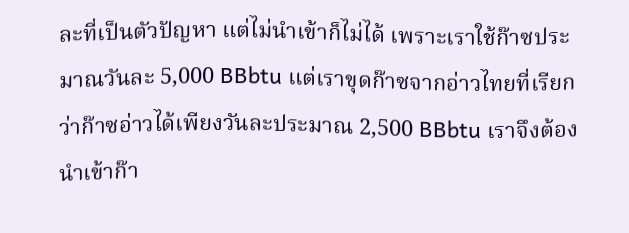ละที่เป็นตัวปัญหา แต่ไม่นำเข้าก็ไม่ได้ เพราะเราใช้ก๊าซประมาณวันละ 5,000 BBbtu แต่เราขุดก๊าซจากอ่าวไทยที่เรียกว่าก๊าซอ่าวได้เพียงวันละประมาณ 2,500 BBbtu เราจึงต้องนำเข้าก๊า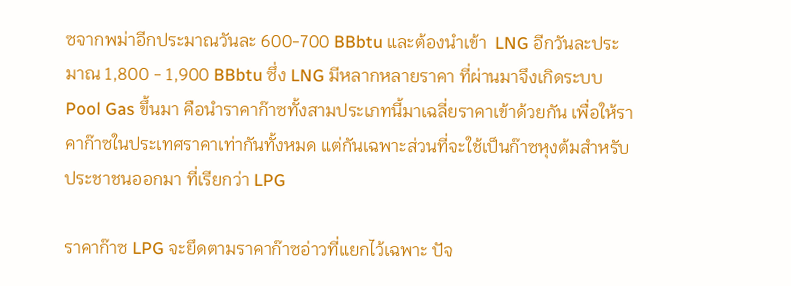ซจากพม่าอีกประมาณวันละ 600-700 BBbtu และต้องนำเข้า  LNG อีกวันละประมาณ 1,800 - 1,900 BBbtu ซึ่ง LNG มีหลากหลายราคา ที่ผ่านมาจึงเกิดระบบ Pool Gas ขึ้นมา คือนำราคาก๊าซทั้งสามประเภทนี้มาเฉลี่ยราคาเข้าด้วยกัน เพื่อให้ราคาก๊าซในประเทศราคาเท่ากันทั้งหมด แต่กันเฉพาะส่วนที่จะใช้เป็นก๊าซหุงต้มสำหรับประชาชนออกมา ที่เรียกว่า LPG

ราคาก๊าซ LPG จะยึดตามราคาก๊าซอ่าวที่แยกไว้เฉพาะ ปัจ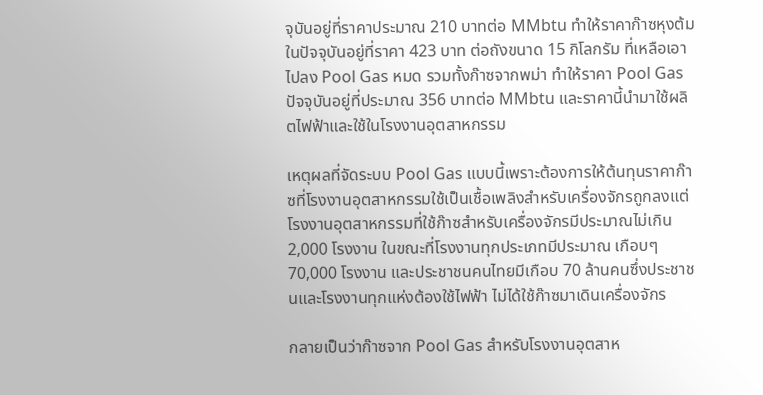จุบันอยู่ที่ราคาประมาณ 210 บาทต่อ MMbtu ทำให้ราคาก๊าซหุงต้มในปัจจุบันอยู่ที่ราคา 423 บาท ต่อถังขนาด 15 กิโลกรัม ที่เหลือเอาไปลง Pool Gas หมด รวมทั้งก๊าซจากพม่า ทำให้ราคา Pool Gas ปัจจุบันอยู่ที่ประมาณ 356 บาทต่อ MMbtu และราคานี้นำมาใช้ผลิตไฟฟ้าและใช้ในโรงงานอุตสาหกรรม

เหตุผลที่จัดระบบ Pool Gas แบบนี้เพราะต้องการให้ต้นทุนราคาก๊าซที่โรงงานอุตสาหกรรมใช้เป็นเชื้อเพลิงสำหรับเครื่องจักรถูกลงแต่โรงงานอุตสาหกรรมที่ใช้ก๊าซสำหรับเครื่องจักรมีประมาณไม่เกิน 2,000 โรงงาน ในขณะที่โรงงานทุกประเภทมีประมาณ เกือบๆ 70,000 โรงงาน และประชาชนคนไทยมีเกือบ 70 ล้านคนซึ่งประชาชนและโรงงานทุกแห่งต้องใช้ไฟฟ้า ไม่ได้ใช้ก๊าซมาเดินเครื่องจักร

กลายเป็นว่าก๊าซจาก Pool Gas สำหรับโรงงานอุตสาห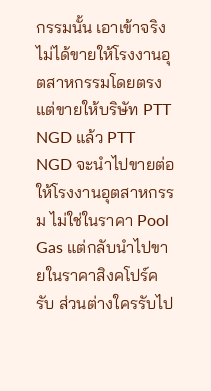กรรมนั้น เอาเข้าจริงไม่ได้ขายให้โรงงานอุตสาหกรรมโดยตรง แต่ขายให้บริษัท PTT NGD แล้ว PTT NGD จะนำไปขายต่อให้โรงงานอุตสาหกรรม ไม่ใช่ในราคา Pool Gas แต่กลับนำไปขายในราคาสิงคโปร์ครับ ส่วนต่างใครรับไป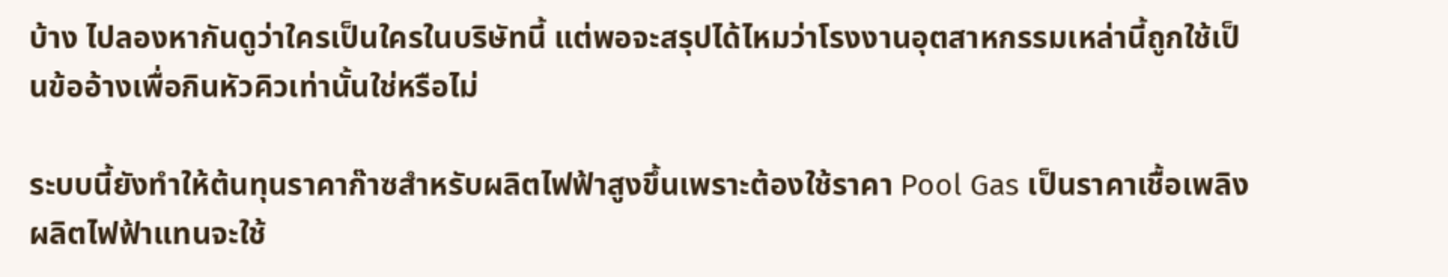บ้าง ไปลองหากันดูว่าใครเป็นใครในบริษัทนี้ แต่พอจะสรุปได้ไหมว่าโรงงานอุตสาหกรรมเหล่านี้ถูกใช้เป็นข้ออ้างเพื่อกินหัวคิวเท่านั้นใช่หรือไม่

ระบบนี้ยังทำให้ต้นทุนราคาก๊าซสำหรับผลิตไฟฟ้าสูงขึ้นเพราะต้องใช้ราคา Pool Gas เป็นราคาเชื้อเพลิงผลิตไฟฟ้าแทนจะใช้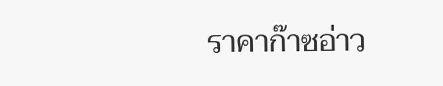ราคาก๊าซอ่าว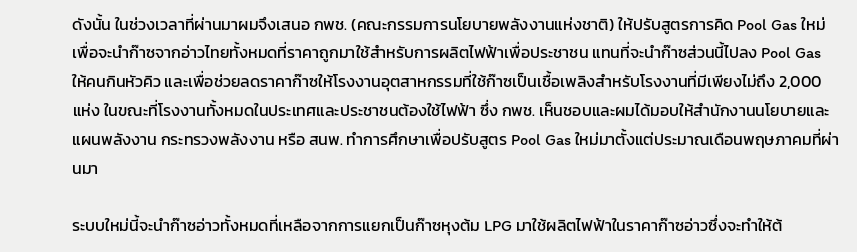ดังนั้น ในช่วงเวลาที่ผ่านมาผมจึงเสนอ กพช. (คณะกรรมการนโยบายพลังงานแห่งชาติ) ให้ปรับสูตรการคิด Pool Gas ใหม่ เพื่อจะนำก๊าซจากอ่าวไทยทั้งหมดที่ราคาถูกมาใช้สำหรับการผลิตไฟฟ้าเพื่อประชาชน แทนที่จะนำก๊าซส่วนนี้ไปลง Pool Gas ให้คนกินหัวคิว และเพื่อช่วยลดราคาก๊าซให้โรงงานอุตสาหกรรมที่ใช้ก๊าซเป็นเชื้อเพลิงสำหรับโรงงานที่มีเพียงไม่ถึง 2,000 แห่ง ในขณะที่โรงงานทั้งหมดในประเทศและประชาชนต้องใช้ไฟฟ้า ซึ่ง กพช. เห็นชอบและผมได้มอบให้สำนักงานนโยบายและแผนพลังงาน กระทรวงพลังงาน หรือ สนพ. ทำการศึกษาเพื่อปรับสูตร Pool Gas ใหม่มาตั้งแต่ประมาณเดือนพฤษภาคมที่ผ่านมา

ระบบใหม่นี้จะนำก๊าซอ่าวทั้งหมดที่เหลือจากการแยกเป็นก๊าซหุงต้ม LPG มาใช้ผลิตไฟฟ้าในราคาก๊าซอ่าวซึ่งจะทำให้ต้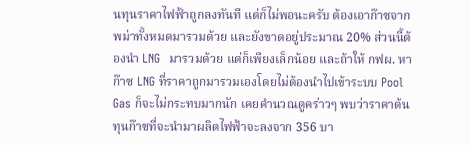นทุนราคาไฟฟ้าถูกลงทันที แต่ก็ไม่พอนะครับ ต้องเอาก๊าซจากพม่าทั้งหมดมารวมด้วย และยังขาดอยู่ประมาณ 20% ส่วนนี้ต้องนำ LNG  มารวมด้วย แต่ก็เพียงเล็กน้อย และถ้าให้ กฟผ. หาก๊าซ LNG ที่ราคาถูกมารวมเองโดยไม่ต้องนำไปเข้าระบบ Pool Gas ก็จะไม่กระทบมากนัก เคยคำนวณดูคร่าวๆ พบว่าราคาต้นทุนก๊าซที่จะนำมาผลิตไฟฟ้าจะลงจาก 356 บา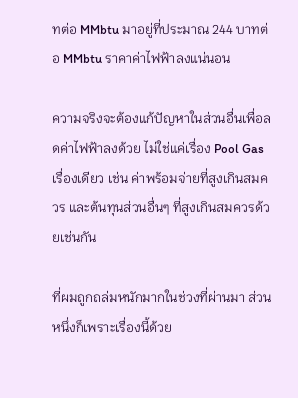ทต่อ MMbtu มาอยู่ที่ประมาณ 244 บาทต่อ MMbtu ราคาค่าไฟฟ้าลงแน่นอน

ความจริงจะต้องแก้ปัญหาในส่วนอื่นเพื่อลดค่าไฟฟ้าลงด้วย ไม่ใช่แค่เรื่อง Pool Gas เรื่องเดียว เช่น ค่าพร้อมจ่ายที่สูงเกินสมควร และต้นทุนส่วนอื่นๆ ที่สูงเกินสมควรด้วยเช่นกัน

ที่ผมถูกถล่มหนักมากในช่วงที่ผ่านมา ส่วนหนึ่งก็เพราะเรื่องนี้ด้วย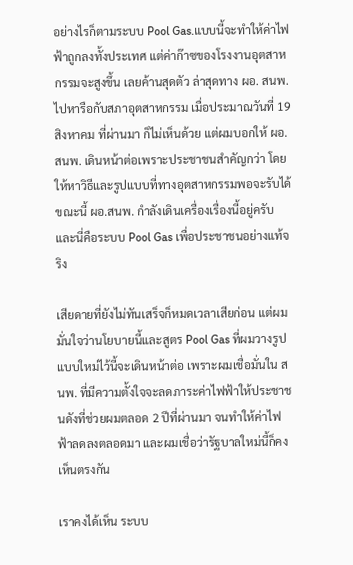อย่างไรก็ตามระบบ Pool Gas.แบบนี้จะทำให้ค่าไฟฟ้าถูกลงทั้งประเทศ แต่ค่าก๊าซของโรงงานอุตสาหกรรมจะสูงขึ้น เลยค้านสุดตัว ล่าสุดทาง ผอ. สนพ. ไปหารือกับสภาอุตสาหกรรม เมื่อประมาณวันที่ 19 สิงหาคม ที่ผ่านมา ก็ไม่เห็นด้วย แต่ผมบอกให้ ผอ.สนพ. เดินหน้าต่อเพราะประชาชนสำคัญกว่า โดยให้หาวิธีและรูปแบบที่ทางอุตสาหกรรมพอจะรับได้ ขณะนี้ ผอ.สนพ. กำลังเดินเครื่องเรื่องนี้อยู่ครับ และนี่คือระบบ Pool Gas เพื่อประชาชนอย่างแท้จริง

เสียดายที่ยังไม่ทันเสร็จก็หมดเวลาเสียก่อน แต่ผมมั่นใจว่านโยบายนี้และสูตร Pool Gas ที่ผมวางรูปแบบใหม่ไว้นี้จะเดินหน้าต่อ เพราะผมเชื่อมั่นใน สนพ. ที่มีความตั้งใจจะลดภาระค่าไฟฟ้าให้ประชาชนดังที่ช่วยผมตลอด 2 ปีที่ผ่านมา จนทำให้ค่าไฟฟ้าลดลงตลอดมา และผมเชื่อว่ารัฐบาลใหม่นี้ก็คงเห็นตรงกัน

เราคงได้เห็น ระบบ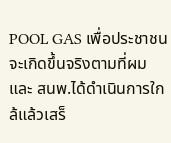POOL GAS เพื่อประชาชน จะเกิดขึ้นจริงตามที่ผมและ สนพ.ได้ดำเนินการใกล้แล้วเสร็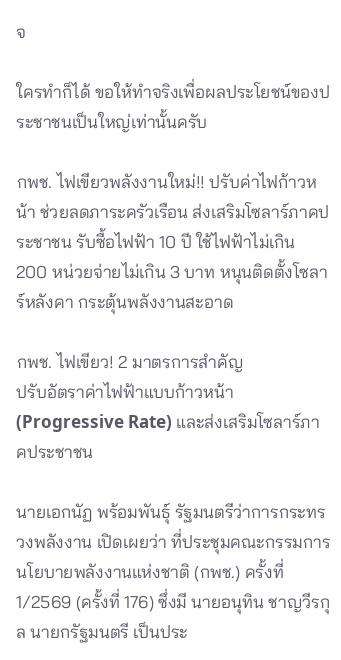จ

ใครทำก็ได้ ขอให้ทำจริงเพื่อผลประโยชน์ของประชาชนเป็นใหญ่เท่านั้นครับ

กพช. ไฟเขียวพลังงานใหม่!! ปรับค่าไฟก้าวหน้า ช่วยลดภาระครัวเรือน ส่งเสริมโซลาร์ภาคประชาชน รับซื้อไฟฟ้า 10 ปี ใช้ไฟฟ้าไม่เกิน 200 หน่วยจ่ายไม่เกิน 3 บาท หนุนติดตั้งโซลาร์หลังคา กระตุ้นพลังงานสะอาด

กพช. ไฟเขียว! 2 มาตรการสำคัญ
ปรับอัตราค่าไฟฟ้าแบบก้าวหน้า (Progressive Rate) และส่งเสริมโซลาร์ภาคประชาชน

นายเอกนัฏ พร้อมพันธุ์ รัฐมนตรีว่าการกระทรวงพลังงาน เปิดเผยว่า ที่ประชุมคณะกรรมการนโยบายพลังงานแห่งชาติ (กพช.) ครั้งที่ 1/2569 (ครั้งที่ 176) ซึ่งมี นายอนุทิน ชาญวีรกุล นายกรัฐมนตรี เป็นประ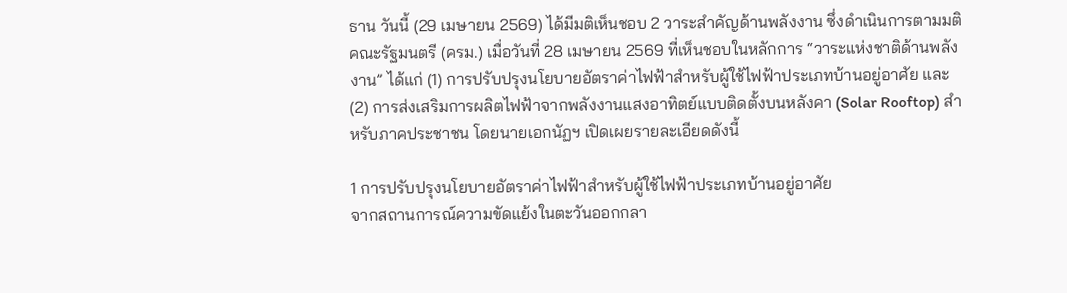ธาน วันนี้ (29 เมษายน 2569) ได้มีมติเห็นชอบ 2 วาระสำคัญด้านพลังงาน ซึ่งดำเนินการตามมติคณะรัฐมนตรี (ครม.) เมื่อวันที่ 28 เมษายน 2569 ที่เห็นชอบในหลักการ “วาระแห่งชาติด้านพลังงาน” ได้แก่ (1) การปรับปรุงนโยบายอัตราค่าไฟฟ้าสำหรับผู้ใช้ไฟฟ้าประเภทบ้านอยู่อาศัย และ (2) การส่งเสริมการผลิตไฟฟ้าจากพลังงานแสงอาทิตย์แบบติดตั้งบนหลังคา (Solar Rooftop) สำหรับภาคประชาชน โดยนายเอกนัฏฯ เปิดเผยรายละเอียดดังนี้

1 การปรับปรุงนโยบายอัตราค่าไฟฟ้าสำหรับผู้ใช้ไฟฟ้าประเภทบ้านอยู่อาศัย
จากสถานการณ์ความขัดแย้งในตะวันออกกลา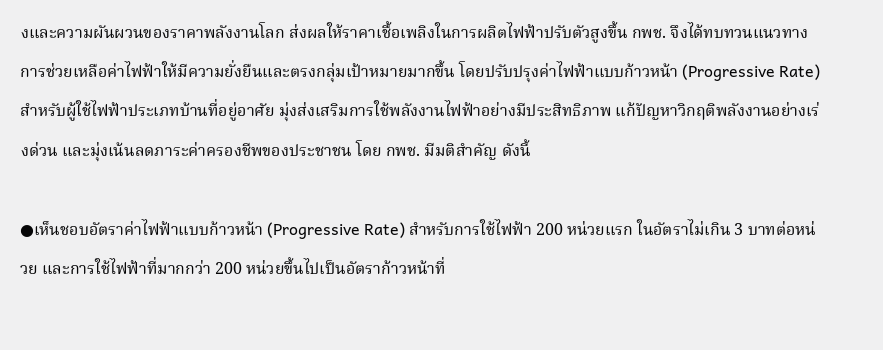งและความผันผวนของราคาพลังงานโลก ส่งผลให้ราคาเชื้อเพลิงในการผลิตไฟฟ้าปรับตัวสูงขึ้น กพช. จึงได้ทบทวนแนวทางการช่วยเหลือค่าไฟฟ้าให้มีความยั่งยืนและตรงกลุ่มเป้าหมายมากขึ้น โดยปรับปรุงค่าไฟฟ้าแบบก้าวหน้า (Progressive Rate) สำหรับผู้ใช้ไฟฟ้าประเภทบ้านที่อยู่อาศัย มุ่งส่งเสริมการใช้พลังงานไฟฟ้าอย่างมีประสิทธิภาพ แก้ปัญหาวิกฤติพลังงานอย่างเร่งด่วน และมุ่งเน้นลดภาระค่าครองชีพของประชาชน โดย กพช. มีมติสำคัญ ดังนี้

●เห็นชอบอัตราค่าไฟฟ้าแบบก้าวหน้า (Progressive Rate) สำหรับการใช้ไฟฟ้า 200 หน่วยแรก ในอัตราไม่เกิน 3 บาทต่อหน่วย และการใช้ไฟฟ้าที่มากกว่า 200 หน่วยขึ้นไปเป็นอัตราก้าวหน้าที่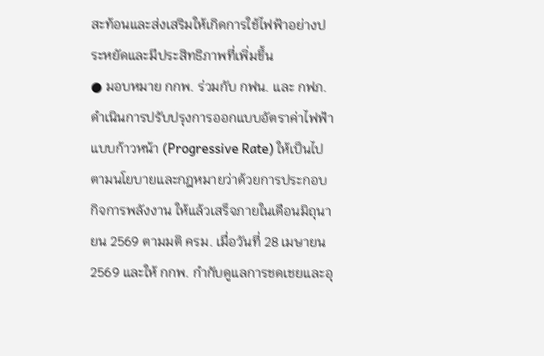สะท้อนและส่งเสริมให้เกิดการใช้ไฟฟ้าอย่างประหยัดและมีประสิทธิภาพที่เพิ่มขึ้น
● มอบหมาย กกพ. ร่วมกับ กฟน. และ กฟภ. ดำเนินการปรับปรุงการออกแบบอัตราค่าไฟฟ้าแบบก้าวหน้า (Progressive Rate) ให้เป็นไปตามนโยบายและกฎหมายว่าด้วยการประกอบกิจการพลังงาน ให้แล้วเสร็จภายในเดือนมิถุนายน 2569 ตามมติ ครม. เมื่อวันที่ 28 เมษายน 2569 และให้ กกพ. กำกับดูแลการชดเชยและอุ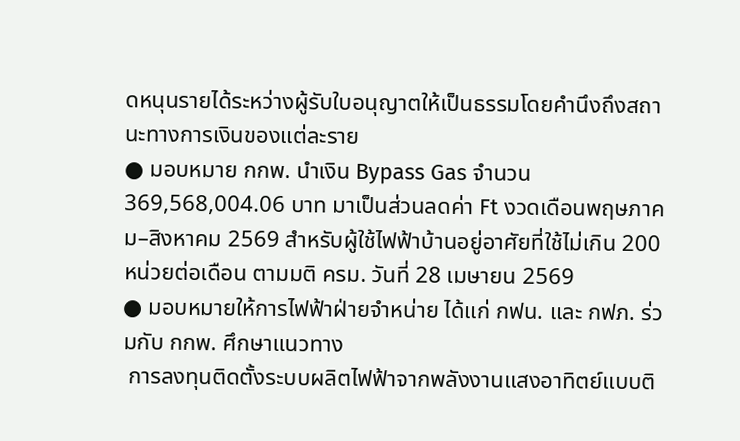ดหนุนรายได้ระหว่างผู้รับใบอนุญาตให้เป็นธรรมโดยคำนึงถึงสถานะทางการเงินของแต่ละราย
● มอบหมาย กกพ. นำเงิน Bypass Gas จำนวน 369,568,004.06 บาท มาเป็นส่วนลดค่า Ft งวดเดือนพฤษภาคม–สิงหาคม 2569 สำหรับผู้ใช้ไฟฟ้าบ้านอยู่อาศัยที่ใช้ไม่เกิน 200 หน่วยต่อเดือน ตามมติ ครม. วันที่ 28 เมษายน 2569
● มอบหมายให้การไฟฟ้าฝ่ายจำหน่าย ได้แก่ กฟน. และ กฟภ. ร่วมกับ กกพ. ศึกษาแนวทาง
 การลงทุนติดตั้งระบบผลิตไฟฟ้าจากพลังงานแสงอาทิตย์แบบติ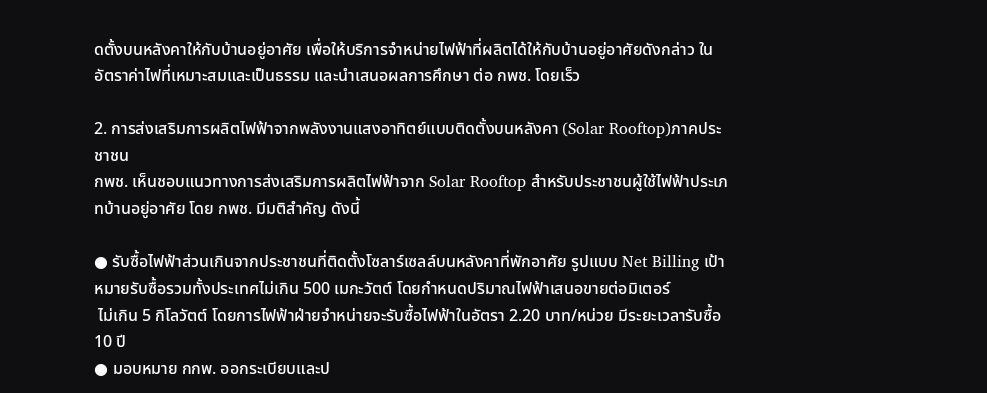ดตั้งบนหลังคาให้กับบ้านอยู่อาศัย เพื่อให้บริการจำหน่ายไฟฟ้าที่ผลิตได้ให้กับบ้านอยู่อาศัยดังกล่าว ในอัตราค่าไฟที่เหมาะสมและเป็นธรรม และนำเสนอผลการศึกษา ต่อ กพช. โดยเร็ว

2. การส่งเสริมการผลิตไฟฟ้าจากพลังงานแสงอาทิตย์แบบติดตั้งบนหลังคา (Solar Rooftop)ภาคประชาชน
กพช. เห็นชอบแนวทางการส่งเสริมการผลิตไฟฟ้าจาก Solar Rooftop สำหรับประชาชนผู้ใช้ไฟฟ้าประเภทบ้านอยู่อาศัย โดย กพช. มีมติสำคัญ ดังนี้

● รับซื้อไฟฟ้าส่วนเกินจากประชาชนที่ติดตั้งโซลาร์เซลล์บนหลังคาที่พักอาศัย รูปแบบ Net Billing เป้าหมายรับซื้อรวมทั้งประเทศไม่เกิน 500 เมกะวัตต์ โดยกำหนดปริมาณไฟฟ้าเสนอขายต่อมิเตอร์
 ไม่เกิน 5 กิโลวัตต์ โดยการไฟฟ้าฝ่ายจำหน่ายจะรับซื้อไฟฟ้าในอัตรา 2.20 บาท/หน่วย มีระยะเวลารับซื้อ 10 ปี
● มอบหมาย กกพ. ออกระเบียบและป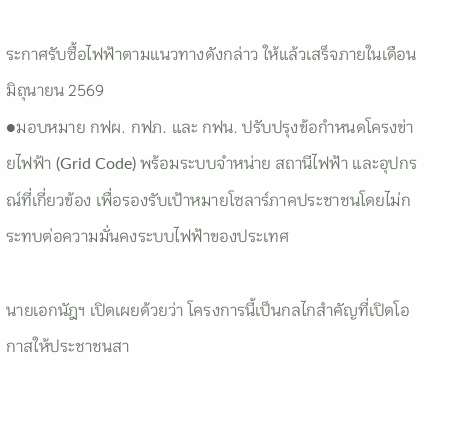ระกาศรับซื้อไฟฟ้าตามแนวทางดังกล่าว ให้แล้วเสร็จภายในเดือนมิถุนายน 2569
●มอบหมาย กฟผ. กฟภ. และ กฟน. ปรับปรุงข้อกำหนดโครงข่ายไฟฟ้า (Grid Code) พร้อมระบบจำหน่าย สถานีไฟฟ้า และอุปกรณ์ที่เกี่ยวข้อง เพื่อรองรับเป้าหมายโซลาร์ภาคประชาชนโดยไม่กระทบต่อความมั่นคงระบบไฟฟ้าของประเทศ

นายเอกนัฎฯ เปิดเผยด้วยว่า โครงการนี้เป็นกลไกสำคัญที่เปิดโอกาสให้ประชาชนสา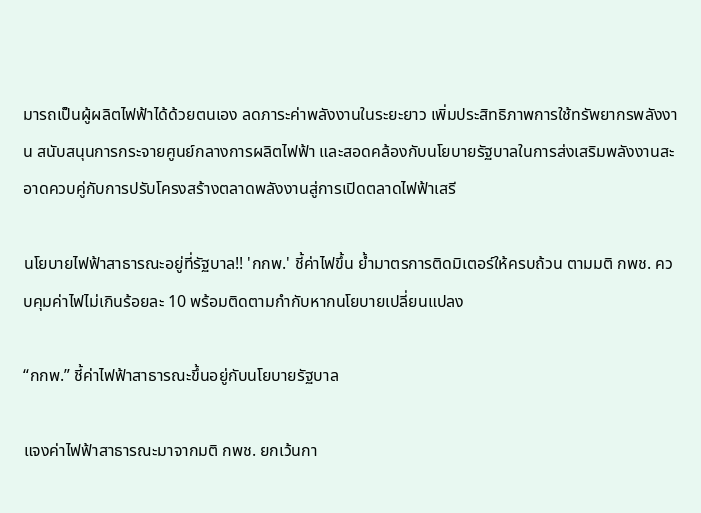มารถเป็นผู้ผลิตไฟฟ้าได้ด้วยตนเอง ลดภาระค่าพลังงานในระยะยาว เพิ่มประสิทธิภาพการใช้ทรัพยากรพลังงาน สนับสนุนการกระจายศูนย์กลางการผลิตไฟฟ้า และสอดคล้องกับนโยบายรัฐบาลในการส่งเสริมพลังงานสะอาดควบคู่กับการปรับโครงสร้างตลาดพลังงานสู่การเปิดตลาดไฟฟ้าเสรี

นโยบายไฟฟ้าสาธารณะอยู่ที่รัฐบาล!! 'กกพ.' ชี้ค่าไฟขึ้น ย้ำมาตรการติดมิเตอร์ให้ครบถ้วน ตามมติ กพช. ควบคุมค่าไฟไม่เกินร้อยละ 10 พร้อมติดตามกำกับหากนโยบายเปลี่ยนแปลง

“กกพ.” ชี้ค่าไฟฟ้าสาธารณะขึ้นอยู่กับนโยบายรัฐบาล

แจงค่าไฟฟ้าสาธารณะมาจากมติ กพช. ยกเว้นกา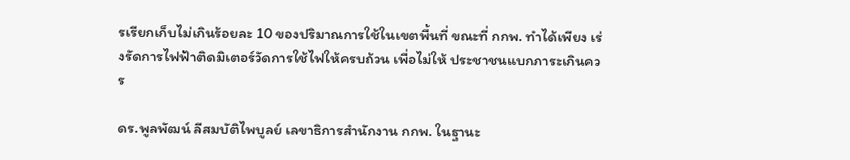รเรียกเก็บไม่เกินร้อยละ 10 ของปริมาณการใช้ในเขตพื้นที่ ขณะที่ กกพ. ทำได้เพียง เร่งรัดการไฟฟ้าติดมิเตอร์วัดการใช้ไฟให้ครบถ้วน เพื่อไม่ให้ ประชาชนแบกภาระเกินควร

ดร.พูลพัฒน์ ลีสมบัติไพบูลย์ เลขาธิการสำนักงาน กกพ. ในฐานะ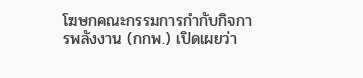โฆษกคณะกรรมการกำกับกิจการพลังงาน (กกพ.) เปิดเผยว่า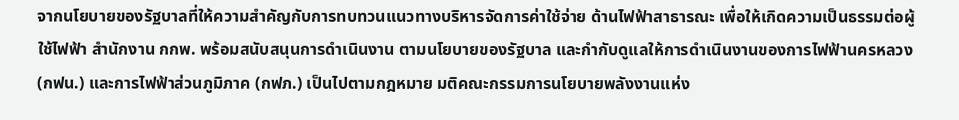จากนโยบายของรัฐบาลที่ให้ความสำคัญกับการทบทวนแนวทางบริหารจัดการค่าใช้จ่าย ด้านไฟฟ้าสาธารณะ เพื่อให้เกิดความเป็นธรรมต่อผู้ใช้ไฟฟ้า สำนักงาน กกพ. พร้อมสนับสนุนการดำเนินงาน ตามนโยบายของรัฐบาล และกำกับดูแลให้การดำเนินงานของการไฟฟ้านครหลวง (กฟน.) และการไฟฟ้าส่วนภูมิภาค (กฟภ.) เป็นไปตามกฎหมาย มติคณะกรรมการนโยบายพลังงานแห่ง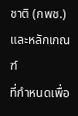ชาติ (กพช.) และหลักเกณฑ์
ที่กำหนดเพื่อ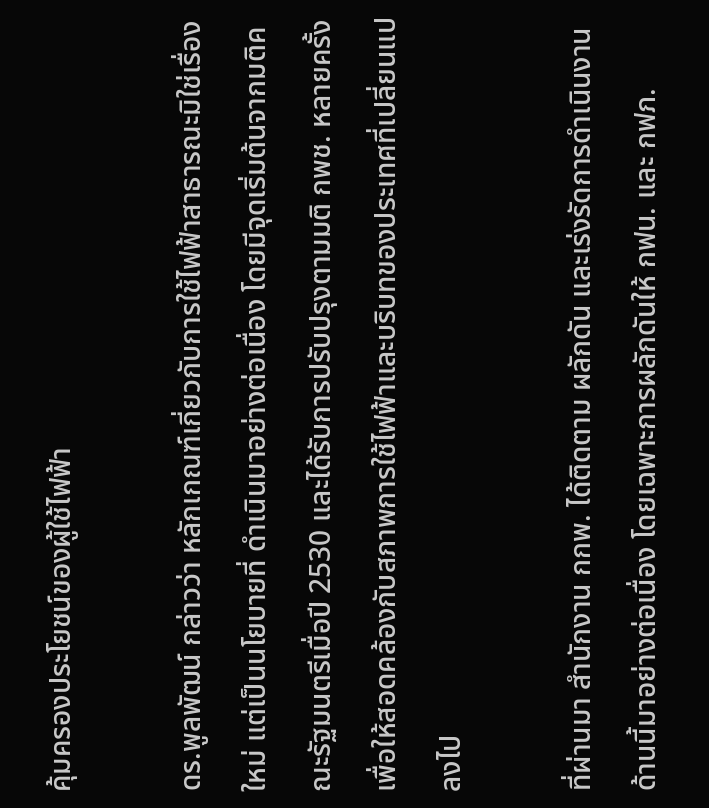คุ้มครองประโยชน์ของผู้ใช้ไฟฟ้า

ดร.พูลพัฒน์ กล่าวว่า หลักเกณฑ์เกี่ยวกับการใช้ไฟฟ้าสาธารณะมิใช่เรื่องใหม่ แต่เป็นนโยบายที่ ดำเนินมาอย่างต่อเนื่อง โดยมีจุดเริ่มต้นจากมติคณะรัฐมนตรีเมื่อปี 2530 และได้รับการปรับปรุงตามมติ กพช. หลายครั้ง เพื่อให้สอดคล้องกับสภาพการใช้ไฟฟ้าและบริบทของประเทศที่เปลี่ยนแปลงไป

ที่ผ่านมา สำนักงาน กกพ. ได้ติดตาม ผลักดัน และเร่งรัดการดำเนินงานด้านนี้มาอย่างต่อเนื่อง โดยเฉพาะการผลักดันให้ กฟน. และ กฟภ.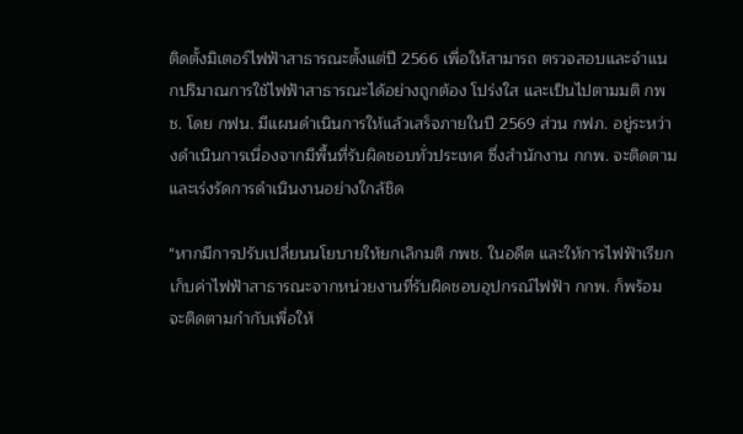ติดตั้งมิเตอร์ไฟฟ้าสาธารณะตั้งแต่ปี 2566 เพื่อให้สามารถ ตรวจสอบและจำแนกปริมาณการใช้ไฟฟ้าสาธารณะได้อย่างถูกต้อง โปร่งใส และเป็นไปตามมติ กพช. โดย กฟน. มีแผนดำเนินการให้แล้วเสร็จภายในปี 2569 ส่วน กฟภ. อยู่ระหว่างดำเนินการเนื่องจากมีพื้นที่รับผิดชอบทั่วประเทศ ซึ่งสำนักงาน กกพ. จะติดตามและเร่งรัดการดำเนินงานอย่างใกล้ชิด

"หากมีการปรับเปลี่ยนนโยบายให้ยกเลิกมติ กพช. ในอดีต และให้การไฟฟ้าเรียกเก็บค่าไฟฟ้าสาธารณะจากหน่วยงานที่รับผิดชอบอุปกรณ์ไฟฟ้า กกพ. ก็พร้อมจะติดตามกำกับเพื่อให้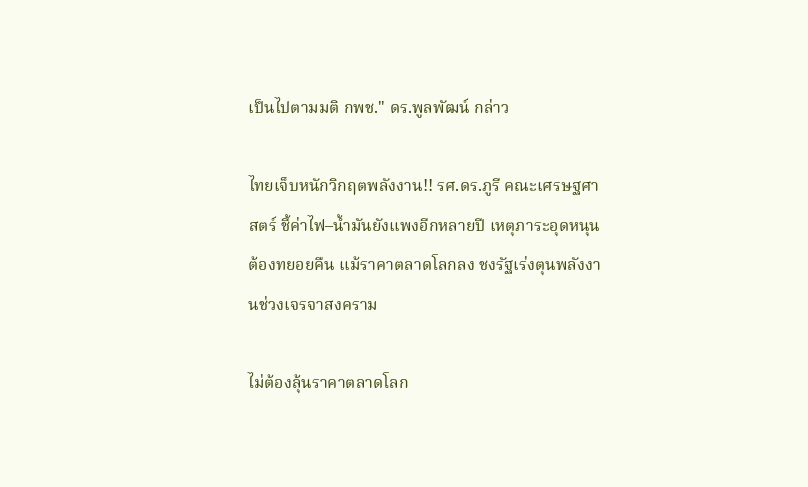เป็นไปตามมติ กพช." ดร.พูลพัฒน์ กล่าว

ไทยเจ็บหนักวิกฤตพลังงาน!! รศ.ดร.ภูรี คณะเศรษฐศาสตร์ ชี้ค่าไฟ–น้ำมันยังแพงอีกหลายปี เหตุภาระอุดหนุนต้องทยอยคืน แม้ราคาตลาดโลกลง ชงรัฐเร่งตุนพลังงานช่วงเจรจาสงคราม

ไม่ต้องลุ้นราคาตลาดโลก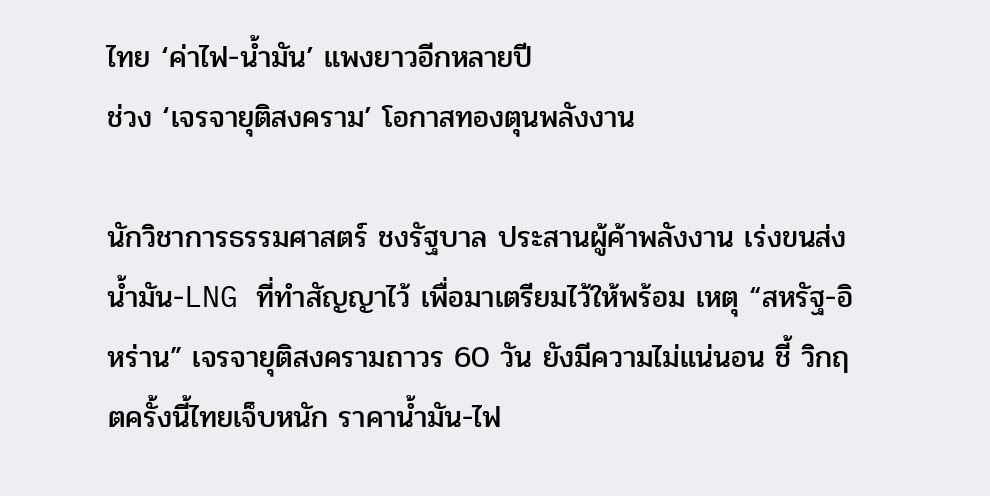ไทย ‘ค่าไฟ-น้ำมัน’ แพงยาวอีกหลายปี
ช่วง ‘เจรจายุติสงคราม’ โอกาสทองตุนพลังงาน

นักวิชาการธรรมศาสตร์ ชงรัฐบาล ประสานผู้ค้าพลังงาน เร่งขนส่งน้ำมัน-LNG ที่ทำสัญญาไว้ เพื่อมาเตรียมไว้ให้พร้อม เหตุ “สหรัฐ-อิหร่าน” เจรจายุติสงครามถาวร 60 วัน ยังมีความไม่แน่นอน ชี้ วิกฤตครั้งนี้ไทยเจ็บหนัก ราคาน้ำมัน-ไฟ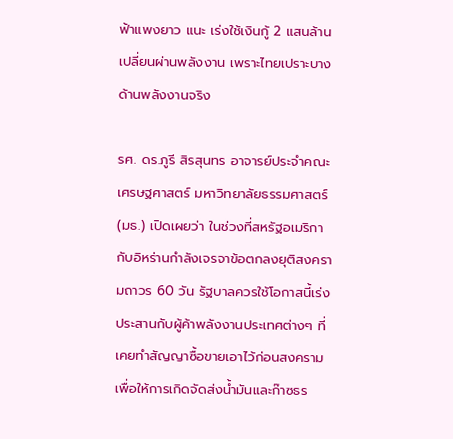ฟ้าแพงยาว แนะ เร่งใช้เงินกู้ 2 แสนล้านเปลี่ยนผ่านพลังงาน เพราะไทยเปราะบางด้านพลังงานจริง

รศ. ดร.ภูรี สิรสุนทร อาจารย์ประจำคณะเศรษฐศาสตร์ มหาวิทยาลัยธรรมศาสตร์ (มธ.) เปิดเผยว่า ในช่วงที่สหรัฐอเมริกากับอิหร่านกำลังเจรจาข้อตกลงยุติสงครามถาวร 60 วัน รัฐบาลควรใช้โอกาสนี้เร่งประสานกับผู้ค้าพลังงานประเทศต่างๆ ที่เคยทำสัญญาซื้อขายเอาไว้ก่อนสงคราม เพื่อให้การเกิดจัดส่งน้ำมันและก๊าซธร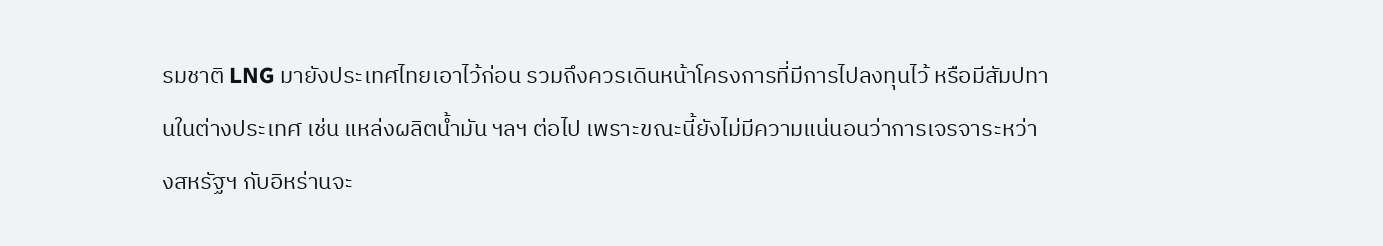รมชาติ LNG มายังประเทศไทยเอาไว้ก่อน รวมถึงควรเดินหน้าโครงการที่มีการไปลงทุนไว้ หรือมีสัมปทานในต่างประเทศ เช่น แหล่งผลิตน้ำมัน ฯลฯ ต่อไป เพราะขณะนี้ยังไม่มีความแน่นอนว่าการเจรจาระหว่างสหรัฐฯ กับอิหร่านจะ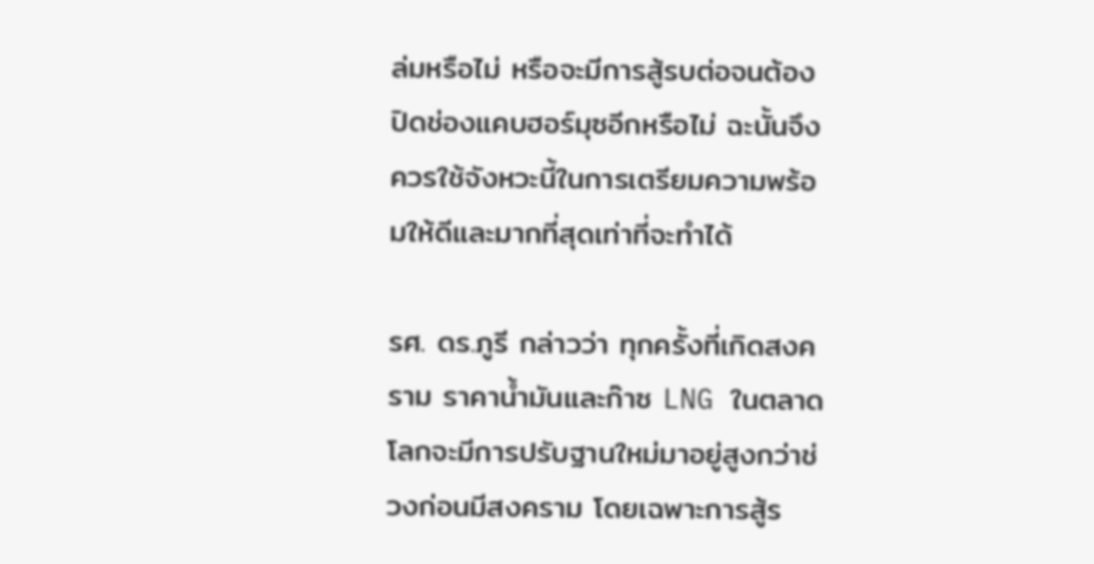ล่มหรือไม่ หรือจะมีการสู้รบต่อจนต้องปิดช่องแคบฮอร์มุซอีกหรือไม่ ฉะนั้นจึงควรใช้จังหวะนี้ในการเตรียมความพร้อมให้ดีและมากที่สุดเท่าที่จะทำได้

รศ. ดร.ภูรี กล่าวว่า ทุกครั้งที่เกิดสงคราม ราคาน้ำมันและก๊าซ LNG ในตลาดโลกจะมีการปรับฐานใหม่มาอยู่สูงกว่าช่วงก่อนมีสงคราม โดยเฉพาะการสู้ร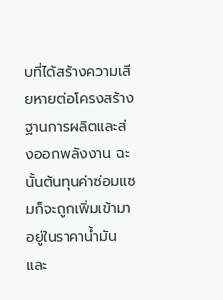บที่ได้สร้างความเสียหายต่อโครงสร้างฐานการผลิตและส่งออกพลังงาน ฉะนั้นต้นทุนค่าซ่อมแซมก็จะถูกเพิ่มเข้ามาอยู่ในราคาน้ำมัน และ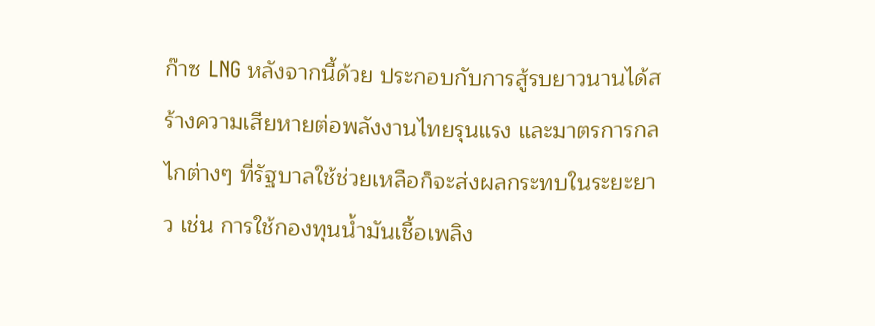ก๊าซ LNG หลังจากนี้ด้วย ประกอบกับการสู้รบยาวนานได้สร้างความเสียหายต่อพลังงานไทยรุนแรง และมาตรการกลไกต่างๆ ที่รัฐบาลใช้ช่วยเหลือก็จะส่งผลกระทบในระยะยาว เช่น การใช้กองทุนน้ำมันเชื้อเพลิง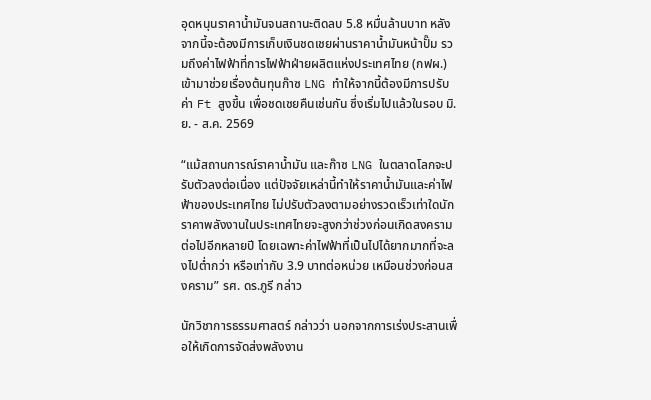อุดหนุนราคาน้ำมันจนสถานะติดลบ 5.8 หมื่นล้านบาท หลังจากนี้จะต้องมีการเก็บเงินชดเชยผ่านราคาน้ำมันหน้าปั๊ม รวมถึงค่าไฟฟ้าที่การไฟฟ้าฝ่ายผลิตแห่งประเทศไทย (กฟผ.) เข้ามาช่วยเรื่องต้นทุนก๊าซ LNG ทำให้จากนี้ต้องมีการปรับค่า Ft สูงขึ้น เพื่อชดเชยคืนเช่นกัน ซึ่งเริ่มไปแล้วในรอบ มิ.ย. - ส.ค. 2569

“แม้สถานการณ์ราคาน้ำมัน และก๊าซ LNG ในตลาดโลกจะปรับตัวลงต่อเนื่อง แต่ปัจจัยเหล่านี้ทำให้ราคาน้ำมันและค่าไฟฟ้าของประเทศไทย ไม่ปรับตัวลงตามอย่างรวดเร็วเท่าใดนัก ราคาพลังงานในประเทศไทยจะสูงกว่าช่วงก่อนเกิดสงครามต่อไปอีกหลายปี โดยเฉพาะค่าไฟฟ้าที่เป็นไปได้ยากมากที่จะลงไปต่ำกว่า หรือเท่ากับ 3.9 บาทต่อหน่วย เหมือนช่วงก่อนสงคราม” รศ. ดร.ภูรี กล่าว

นักวิชาการธรรมศาสตร์ กล่าวว่า นอกจากการเร่งประสานเพื่อให้เกิดการจัดส่งพลังงาน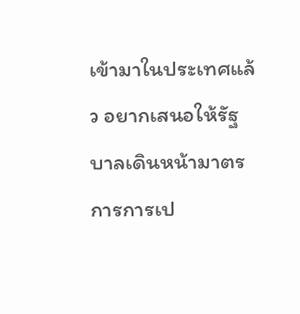เข้ามาในประเทศแล้ว อยากเสนอให้รัฐบาลเดินหน้ามาตรการการเป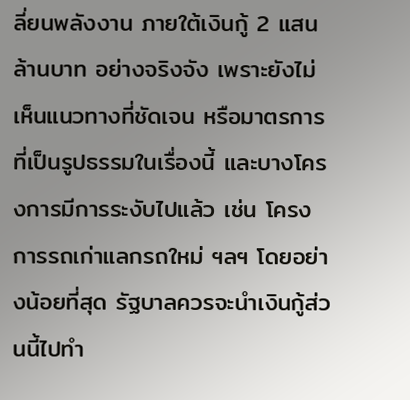ลี่ยนพลังงาน ภายใต้เงินกู้ 2 แสนล้านบาท อย่างจริงจัง เพราะยังไม่เห็นแนวทางที่ชัดเจน หรือมาตรการที่เป็นรูปธรรมในเรื่องนี้ และบางโครงการมีการระงับไปแล้ว เช่น โครงการรถเก่าแลกรถใหม่ ฯลฯ โดยอย่างน้อยที่สุด รัฐบาลควรจะนำเงินกู้ส่วนนี้ไปทำ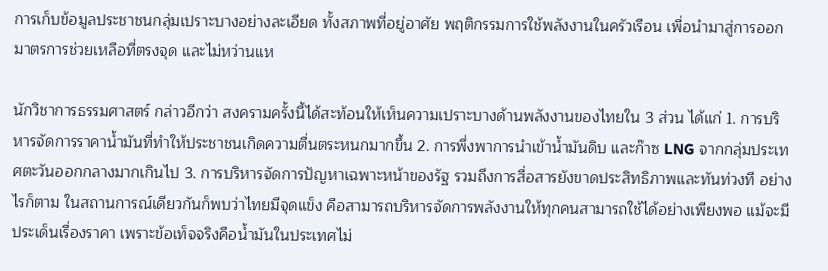การเก็บข้อมูลประชาชนกลุ่มเปราะบางอย่างละเอียด ทั้งสภาพที่อยู่อาศัย พฤติกรรมการใช้พลังงานในครัวเรือน เพื่อนำมาสู่การออกมาตรการช่วยเหลือที่ตรงจุด และไม่หว่านแห

นักวิชาการธรรมศาสตร์ กล่าวอีกว่า สงครามครั้งนี้ได้สะท้อนให้เห็นความเปราะบางด้านพลังงานของไทยใน 3 ส่วน ได้แก่ 1. การบริหารจัดการราคาน้ำมันที่ทำให้ประชาชนเกิดความตื่นตระหนกมากขึ้น 2. การพึ่งพาการนำเข้าน้ำมันดิบ และก๊าซ LNG จากกลุ่มประเทศตะวันออกกลางมากเกินไป 3. การบริหารจัดการปัญหาเฉพาะหน้าของรัฐ รวมถึงการสื่อสารยังขาดประสิทธิภาพและทันท่วงที อย่างไรก็ตาม ในสถานการณ์เดียวกันก็พบว่าไทยมีจุดแข็ง คือสามารถบริหารจัดการพลังงานให้ทุกคนสามารถใช้ได้อย่างเพียงพอ แม้จะมีประเด็นเรื่องราคา เพราะข้อเท็จจริงคือน้ำมันในประเทศไม่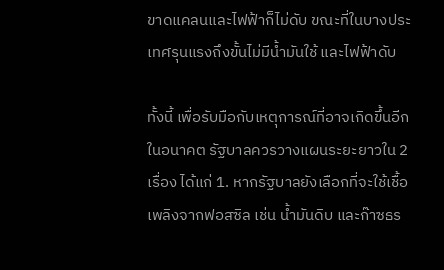ขาดแคลนและไฟฟ้าก็ไม่ดับ ขณะที่ในบางประเทศรุนแรงถึงขั้นไม่มีน้ำมันใช้ และไฟฟ้าดับ

ทั้งนี้ เพื่อรับมือกับเหตุการณ์ที่อาจเกิดขึ้นอีกในอนาคต รัฐบาลควรวางแผนระยะยาวใน 2 เรื่อง ได้แก่ 1. หากรัฐบาลยังเลือกที่จะใช้เชื้อเพลิงจากฟอสซิล เช่น น้ำมันดิบ และก๊าซธร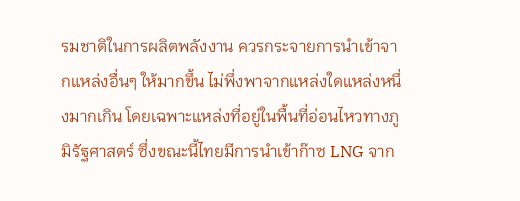รมชาติในการผลิตพลังงาน ควรกระจายการนำเข้าจากแหล่งอื่นๆ ให้มากขึ้น ไม่พึ่งพาจากแหล่งใดแหล่งหนึ่งมากเกิน โดยเฉพาะแหล่งที่อยู่ในพื้นที่อ่อนไหวทางภูมิรัฐศาสตร์ ซึ่งขณะนี้ไทยมีการนำเข้าก๊าซ LNG จาก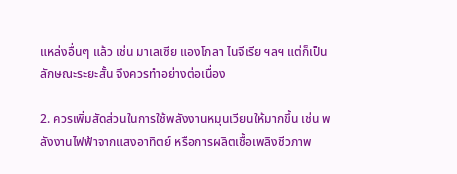แหล่งอื่นๆ แล้ว เช่น มาเลเซีย แองโกลา ไนจีเรีย ฯลฯ แต่ก็เป็นลักษณะระยะสั้น จึงควรทำอย่างต่อเนื่อง

2. ควรเพิ่มสัดส่วนในการใช้พลังงานหมุนเวียนให้มากขึ้น เช่น พลังงานไฟฟ้าจากแสงอาทิตย์ หรือการผลิตเชื้อเพลิงชีวภาพ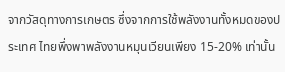จากวัสดุทางการเกษตร ซึ่งจากการใช้พลังงานทั้งหมดของประเทศ ไทยพึ่งพาพลังงานหมุนเวียนเพียง 15-20% เท่านั้น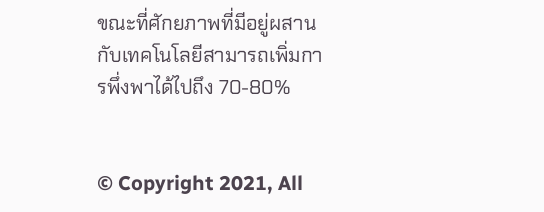ขณะที่ศักยภาพที่มีอยู่ผสานกับเทคโนโลยีสามารถเพิ่มการพึ่งพาได้ไปถึง 70-80%


© Copyright 2021, All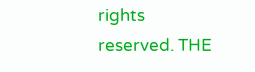rights reserved. THE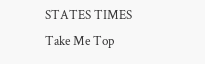STATES TIMES
Take Me Top